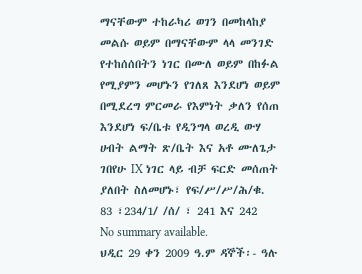ማናቸውም ተከራካሪ ወገን በመከላከያ መልሱ ወይም በማናቸውም ላላ መንገድ የተከሰሰበትን ነገር በሙለ ወይም በከፉል የሚያምን መሆኑን የገለጸ እንደሆነ ወይም በሚደረግ ምርመራ የእምነት ቃለን የሰጠ እንደሆነ ፍ/ቤቱ የዲንግላ ወረዲ ውሃ ሀብት ልማት ጽ/ቤት እና አቶ ሙለጌታ ገበየሁ IX ነገር ላይ ብቻ ፍርድ መሰጠት ያለበት ስለመሆኑ፣ የፍ/ሥ/ሥ/ሕ/ቁ. 83 ፣234/1/ /ሰ/ ፣ 241 እና 242
No summary available.
ህዲር 29 ቀን 2009 ዓ.ም ዳኞች፡- ዓሉ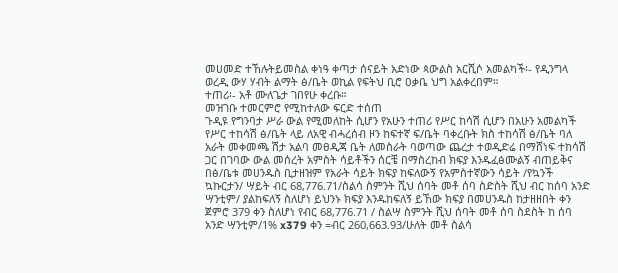መሀመድ ተኸሉትይመስል ቀነዓ ቀጣታ ሰናይት አድነው ጳውልስ አርሺሶ አመልካች፡- የዲንግላ ወረዲ ውሃ ሃብት ልማት ፅ/ቤት ወኪል የፍትህ ቢሮ ዐቃቤ ህግ አልቀረበም።
ተጠሪ፡- አቶ ሙለጌታ ገበየሁ ቀረቡ።
መዝገቡ ተመርምሮ የሚከተለው ፍርድ ተሰጠ
ጉዲዩ የግንባታ ሥራ ውል የሚመለከት ሲሆን የአሁን ተጠሪ የሥር ከሳሽ ሲሆን በአሁን አመልካች የሥር ተከሳሽ ፅ/ቤት ላይ ለአዊ ብሓረሰብ ዞን ከፍተኛ ፍ/ቤት ባቀረቡት ክስ ተከሳሽ ፅ/ቤት ባለ አራት መቀመጫ ሽታ አልባ መፀዲጃ ቤት ለመስራት ባወጣው ጨረታ ተወዲድሬ በማሸነፍ ተከሳሽ ጋር በገባው ውል መሰረት አምስት ሳይቶችን ሰርቼ በማስረከብ ክፍያ እንዱፈፅሙልኝ ብጠይቅና በፅ/ቤቱ መሀንዱስ ቢታዘዝም የአራት ሳይት ክፍያ ከፍለውኝ የአምስተኛውን ሳይት /የኳንች ኳኩርታን/ ሣይት ብር 68,776.71/ስልሳ ስምንት ሺህ ሰባት መቶ ሰባ ስድስት ሺህ ብር ከሰባ አንድ ሣንቲም/ ያልከፍለኝ ስለሆነ ይህንኑ ክፍያ እንዱከፍለኝ ይኸው ክፍያ በመሀንዱስ ከታዘዘበት ቀን ጀምሮ 379 ቀን ስለሆነ የብር 68,776.71 / ስልሣ ስምንት ሺህ ሰባት መቶ ሰባ ስደስት ከ ሰባ አንድ ሣንቲም/1% x379 ቀን =ብር 260,663.93/ሁለት መቶ ስልሳ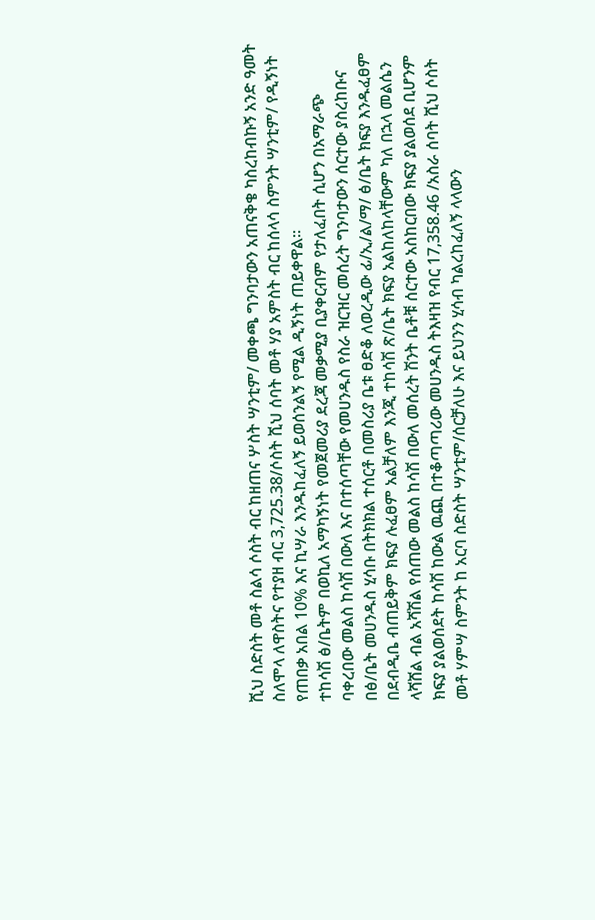ሺህ ስድስት መቶ ስልሳ ሶስት ብር ከዘጠና ሦስት ሣንቲም/ መቀጫ ግንባታውን አጠናቅቄ ካስረከብኩኝ አንድ ዓመት ስለሞላ ለዋስትና የተያዘ ብር 3,725.38/ሶስት ሺህ ሰባት መቶ ሃያ አምስት ብር ከሰላሳ ስምንት ሣንቲም/ የዲኝነት የጠበቃ አበል 10% እና ኪሣራ እንዱከፈለኝ ይወሰንልኝ የሚል ዲኝነት ጠይቀዋል።
ተከሳሽ ፅ/ቤትም በወኪለ አማካኝነት የመጀመሪያ ደረጃ መቃሚያ ቢያቀርብም የታለፈበት ሲሆን በአማራጭ ባቀረበው መልስ ከሳሽ በውለ እና በተሰጣቸው የመሀንዱስ የስራ ዝርዝር መሰረት ግንባታውን ሰርተው ያስረከቡና በፅ/ቤት መሀንዱስ ሂሳቡ በትክክል ተሰርቶ በመስሪያ ቤቱ ፀድቆ ለወረዲው ፊ/ኢ/ል/ማ/ ፅ/ቤት ክፍያ እንዱፈፀም በደብዲቤ ብጠይቅም ክፍያ ሉፈፀም አልቻለም እንጂ ተከሳሽ ጽ/ቤት ክፍያ አልከለከላቸውም ካለ በኋላ መልሴን ላሻሸል ብል አሻሽል የሰጠው መልስ ከሳሽ በውለ መሰረት ሽንት ቤቶቹ ሰርተው አስከርበው ክፍያ ያልወሰደ ቢሆንም ክፍያ ያልወሰደት ከሳሽ ከውል ዉጪ በተቆጣጣሪው መሀንዱስ ትእዛዝ የብር 17,358.46 /አስራ ሰባት ሺህ ሶስት መቶ ሃምሣ ስምንት ከ አርባ ስድስት ሣንቲም/ሰርቻለሁ እና ይህንን ሂሳብ ካልረከፈለኝ ላላውን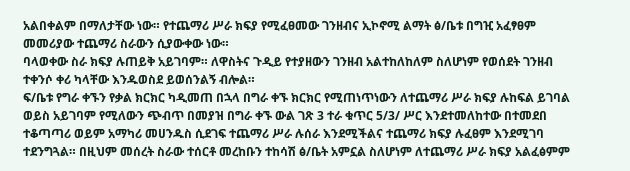አልበቀልም በማለታቸው ነው። የተጨማሪ ሥራ ክፍያ የሚፈፀመው ገንዘብና ኢኮኖሚ ልማት ፅ/ቤቱ በግዢ አፈፃፀም መመሪያው ተጨማሪ ስራውን ሲያውቀው ነው።
ባላወቀው ስራ ክፍያ ሉጠይቅ አይገባም። ለዋስትና ጉዲይ የተያዘውን ገንዘብ አልተከለከለም ስለሆነም የወሰደት ገንዘብ ተቀንሶ ቀሪ ካላቸው እንዱወስደ ይወሰንልኝ ብሎል።
ፍ/ቤቱ የግራ ቀኙን የቃል ክርክር ካዲመጠ በኋላ በግራ ቀኙ ክርክር የሚጠነጥነውን ለተጨማሪ ሥራ ክፍያ ሉከፍል ይገባል ወይስ አይገባም የሚለውን ጭብጥ በመያዝ በግራ ቀኙ ውል ገጽ 3 ተራ ቁጥር 5/3/ ሥር እንደተመለከተው በተመደበ ተቆጣጣሪ ወይም አማካሪ መሀንዱስ ሲደገፍ ተጨማሪ ሥራ ሉሰራ እንደሚችልና ተጨማሪ ክፍያ ሉፈፀም እንደሚገባ ተደንግጓል። በዚህም መሰረት ስራው ተሰርቶ መረከቡን ተከሳሽ ፅ/ቤት አምኗል ስለሆነም ለተጨማሪ ሥራ ክፍያ አልፈፅምም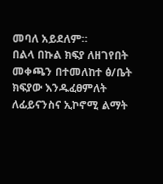መባለ አይደለም።
በልላ በኩል ክፍያ ለዘገየበት መቀጫን በተመለከተ ፅ/ቤት ክፍያው እንዱፈፀምለት ለፊይናንስና ኢኮኖሚ ልማት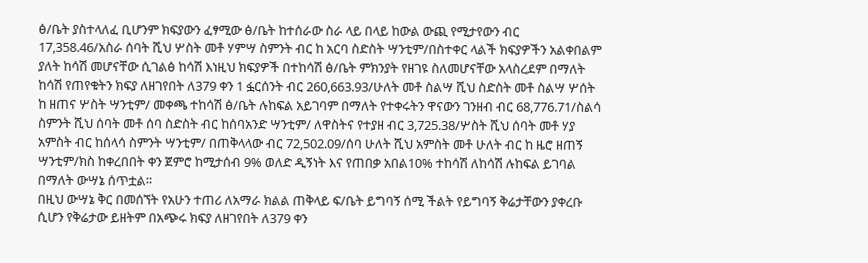ፅ/ቤት ያስተላለፈ ቢሆንም ክፍያውን ፈፃሚው ፅ/ቤት ከተሰራው ስራ ላይ በላይ ከውል ውጪ የሚታየውን ብር 17,358.46/አስራ ሰባት ሺህ ሦስት መቶ ሃምሣ ስምንት ብር ከ አርባ ስድስት ሣንቲም/በስተቀር ላልች ክፍያዎችን አልቀበልም ያለት ከሳሽ መሆናቸው ሲገልፅ ከሳሽ እነዚህ ክፍያዎች በተከሳሽ ፅ/ቤት ምክንያት የዘገዩ ስለመሆናቸው አላስረደም በማለት ከሳሽ የጠየቁትን ክፍያ ለዘገየበት ለ379 ቀን 1 ፏርሰንት ብር 260,663.93/ሁለት መቶ ስልሣ ሺህ ስድስት መቶ ስልሣ ሦሰት ከ ዘጠና ሦስት ሣንቲም/ መቀጫ ተከሳሽ ፅ/ቤት ሉከፍል አይገባም በማለት የተቀሩትን ዋናውን ገንዘብ ብር 68,776.71/ስልሳ ስምንት ሺህ ሰባት መቶ ሰባ ስድስት ብር ከሰባአንድ ሣንቲም/ ለዋስትና የተያዘ ብር 3,725.38/ሦስት ሺህ ሰባት መቶ ሃያ አምስት ብር ከሰላሳ ስምንት ሣንቲም/ በጠቅላላው ብር 72,502.09/ሰባ ሁለት ሺህ አምስት መቶ ሁለት ብር ከ ዜሮ ዘጠኝ ሣንቲም/ክስ ከቀረበበት ቀን ጀምሮ ከሚታሰብ 9% ወለድ ዲኝነት እና የጠበቃ አበል10% ተከሳሽ ለከሳሽ ሉከፍል ይገባል በማለት ውሣኔ ሰጥቷል።
በዚህ ውሣኔ ቅር በመሰኘት የአሁን ተጠሪ ለአማራ ክልል ጠቅላይ ፍ/ቤት ይግባኝ ሰሚ ችልት የይግባኝ ቅሬታቸውን ያቀረቡ ሲሆን የቅሬታው ይዘትም በአጭሩ ክፍያ ለዘገየበት ለ379 ቀን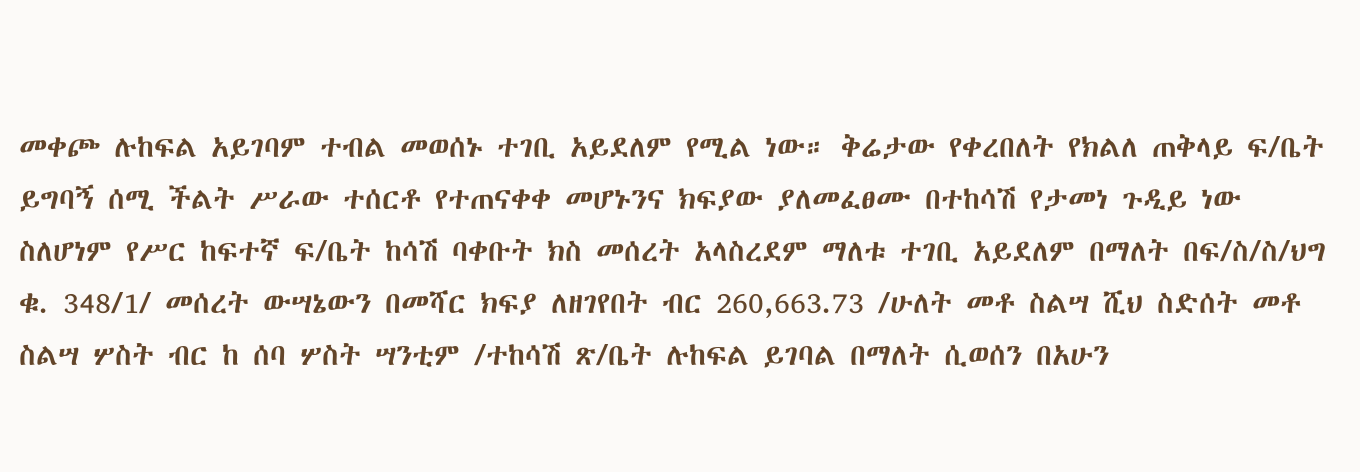መቀጮ ሉከፍል አይገባም ተብል መወሰኑ ተገቢ አይደለም የሚል ነው። ቅሬታው የቀረበለት የክልለ ጠቅላይ ፍ/ቤት ይግባኝ ሰሚ ችልት ሥራው ተሰርቶ የተጠናቀቀ መሆኑንና ክፍያው ያለመፈፀሙ በተከሳሽ የታመነ ጉዲይ ነው ስለሆነም የሥር ከፍተኛ ፍ/ቤት ከሳሽ ባቀቡት ክስ መሰረት አላስረደም ማለቱ ተገቢ አይደለም በማለት በፍ/ስ/ስ/ህግ ቁ. 348/1/ መሰረት ውሣኔውን በመሻር ክፍያ ለዘገየበት ብር 260,663.73 /ሁለት መቶ ስልሣ ሺህ ስድሰት መቶ ስልሣ ሦስት ብር ከ ሰባ ሦስት ሣንቲም /ተከሳሽ ጽ/ቤት ሉከፍል ይገባል በማለት ሲወሰን በአሁን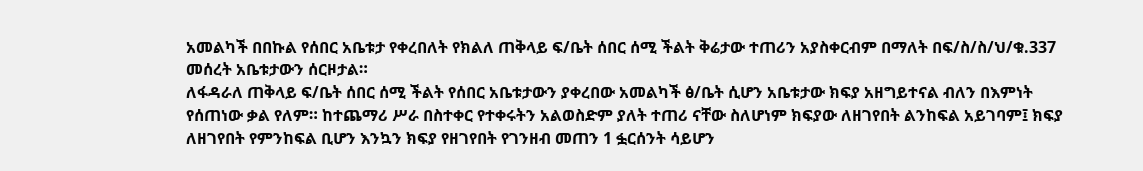አመልካች በበኩል የሰበር አቤቱታ የቀረበለት የክልለ ጠቅላይ ፍ/ቤት ሰበር ሰሚ ችልት ቅሬታው ተጠሪን አያስቀርብም በማለት በፍ/ስ/ስ/ህ/ቁ.337 መሰረት አቤቱታውን ሰርዞታል።
ለፋዳራለ ጠቅላይ ፍ/ቤት ሰበር ሰሚ ችልት የሰበር አቤቱታውን ያቀረበው አመልካች ፅ/ቤት ሲሆን አቤቱታው ክፍያ አዘግይተናል ብለን በእምነት የሰጠነው ቃል የለም። ከተጨማሪ ሥራ በስተቀር የተቀሩትን አልወስድም ያለት ተጠሪ ናቸው ስለሆነም ክፍያው ለዘገየበት ልንከፍል አይገባም፤ ክፍያ ለዘገየበት የምንከፍል ቢሆን እንኳን ክፍያ የዘገየበት የገንዘብ መጠን 1 ፏርሰንት ሳይሆን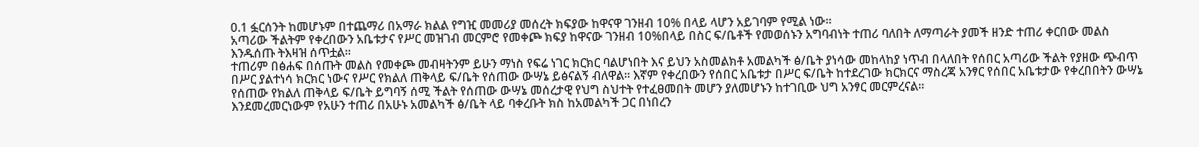0.1 ፏርሰንት ከመሆኑም በተጨማሪ በአማራ ክልል የግዢ መመሪያ መሰረት ክፍያው ከዋናዋ ገንዘብ 10% በላይ ላሆን አይገባም የሚል ነው።
አጣሪው ችልትም የቀረበውን አቤቱታና የሥር መዝገብ መርምሮ የመቀጮ ክፍያ ከዋናው ገንዘብ 10%በላይ በስር ፍ/ቤቶች የመወሰኑን አግባብነት ተጠሪ ባለበት ለማጣራት ያመች ዘንድ ተጠሪ ቀርበው መልስ እንዱሰጡ ትእዛዝ ሰጥቷል።
ተጠሪም በፅሐፍ በሰጡት መልስ የመቀጮ መብዛትንም ይሁን ማነስ የፍሬ ነገር ክርክር ባልሆነበት እና ይህን አስመልክቶ አመልካች ፅ/ቤት ያነሳው መከላከያ ነጥብ በላለበት የሰበር አጣሪው ችልት የያዘው ጭብጥ በሥር ያልተነሳ ክርክር ነውና የሥር የክልለ ጠቅላይ ፍ/ቤት የሰጠው ውሣኔ ይፅናልኝ ብለዋል። እኛም የቀረበውን የሰበር አቤቱታ በሥር ፍ/ቤት ከተደረገው ክርክርና ማስረጃ አንፃር የሰበር አቤቱታው የቀረበበትን ውሣኔ የሰጠው የክልለ ጠቅላይ ፍ/ቤት ይግባኝ ሰሚ ችልት የሰጠው ውሣኔ መሰረታዊ የህግ ስህተት የተፈፀመበት መሆን ያለመሆኑን ከተገቢው ህግ አንፃር መርምረናል።
እንደመረመርነውም የአሁን ተጠሪ በአሁኑ አመልካች ፅ/ቤት ላይ ባቀረቡት ክስ ከአመልካች ጋር በነበረን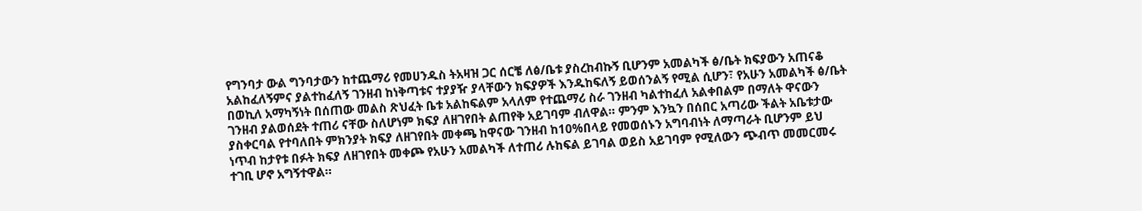የግንባታ ውል ግንባታውን ከተጨማሪ የመሀንዱስ ትአዛዝ ጋር ሰርቼ ለፅ/ቤቱ ያስረከብኩኝ ቢሆንም አመልካች ፅ/ቤት ክፍያውን አጠናቆ አልከፈለኝምና ያልተከፈለኝ ገንዘብ ከነቅጣቱና ተያያዥ ያላቸውን ክፍያዎች እንዱከፍለኝ ይወሰንልኝ የሚል ሲሆን፣ የአሁን አመልካች ፅ/ቤት በወኪለ አማካኝነት በሰጠው መልስ ጽህፈት ቤቱ አልከፍልም አላለም የተጨማሪ ስራ ገንዘብ ካልተከፈለ አልቀበልም በማለት ዋናውን ገንዘብ ያልወሰደት ተጠሪ ናቸው ስለሆነም ክፍያ ለዘገየበት ልጠየቅ አይገባም ብለዋል። ምንም እንኳን በሰበር አጣሪው ችልት አቤቱታው ያስቀርባል የተባለበት ምክንያት ክፍያ ለዘገየበት መቀጫ ከዋናው ገንዘብ ከ10%በላይ የመወሰኑን አግባብነት ለማጣራት ቢሆንም ይህ ነጥብ ከታየቱ በፉት ክፍያ ለዘገየበት መቀጮ የአሁን አመልካች ለተጠሪ ሉከፍል ይገባል ወይስ አይገባም የሚለውን ጭብጥ መመርመሩ ተገቢ ሆኖ አግኝተዋል።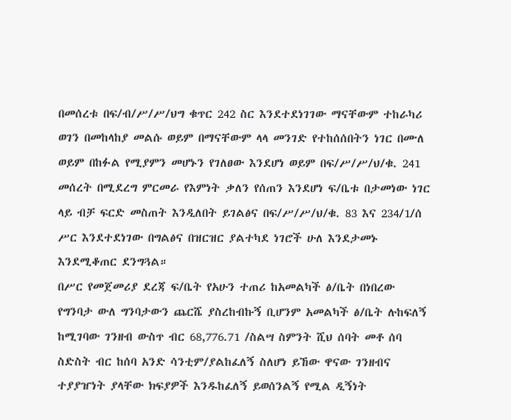በመሰረቱ በፍ/ብ/ሥ/ሥ/ህግ ቁጥር 242 ስር እንደተደነገገው ማናቸውም ተከራካሪ ወገን በመከላከያ መልሱ ወይም በማናቸውም ላላ መንገድ የተከሰሰበትን ነገር በሙለ ወይም በከፉል የሚያምን መሆኑን የገለፀው እንደሆነ ወይም በፍ/ሥ/ሥ/ህ/ቁ. 241 መሰረት በሚደረግ ምርመራ የእምነት ቃለን የሰጠን እንደሆነ ፍ/ቤቱ በታመነው ነገር ላይ ብቻ ፍርድ መስጠት እንዲለበት ይገልፅና በፍ/ሥ/ሥ/ህ/ቁ. 83 እና 234/1/ሰ ሥር እንደተደነገው በግልፅና በዝርዝር ያልተካደ ነገሮች ሁለ እንደታመኑ እንደሚቆጠር ደንግጓል።
በሥር የመጀመሪያ ደረጃ ፍ/ቤት የአሁን ተጠሪ ከአመልካች ፅ/ቤት በነበረው የግንባታ ውለ ግንባታውን ጨርሼ ያስረከብኩኝ ቢሆንም አመልካች ፅ/ቤት ሉከፍለኝ ከሚገባው ገንዘብ ውስጥ ብር 68,776.71 /ስልሣ ስምንት ሺህ ሰባት መቶ ሰባ ስድስት ብር ከሰባ አንድ ሳንቲም/ያልከፈለኝ ስለሆነ ይኸው ዋናው ገንዘብና ተያያዠነት ያላቸው ክፍያዎች እንዱከፈለኝ ይወሰንልኝ የሚል ዲኝነት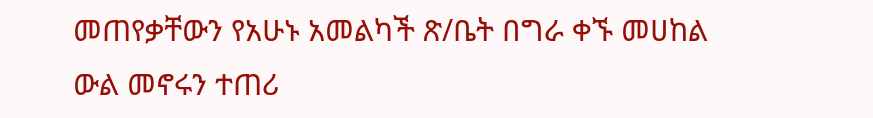መጠየቃቸውን የአሁኑ አመልካች ጽ/ቤት በግራ ቀኙ መሀከል ውል መኖሩን ተጠሪ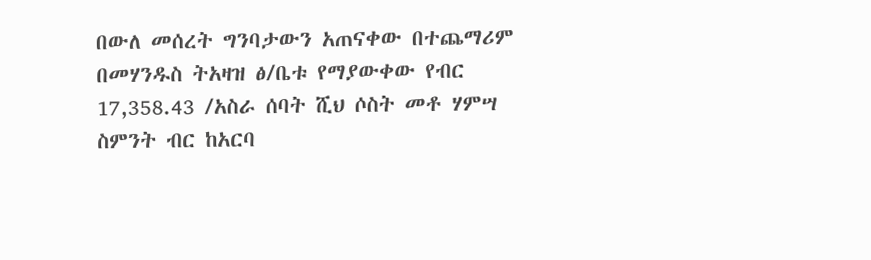በውለ መሰረት ግንባታውን አጠናቀው በተጨማሪም በመሃንዱስ ትአዛዝ ፅ/ቤቱ የማያውቀው የብር 17,358.43 /አስራ ሰባት ሺህ ሶስት መቶ ሃምሣ ስምንት ብር ከአርባ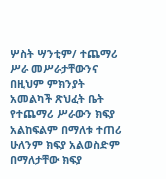ሦስት ሣንቲም/ ተጨማሪ ሥራ መሥራታቸውንና በዚህም ምክንያት አመልካች ጽህፈት ቤት የተጨማሪ ሥራውን ክፍያ አልከፍልም በማለቱ ተጠሪ ሁለንም ክፍያ አልወስድም በማለታቸው ክፍያ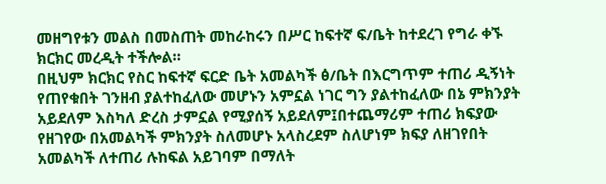መዘግየቱን መልስ በመስጠት መከራከሩን በሥር ከፍተኛ ፍ/ቤት ከተደረገ የግራ ቀኙ ክርክር መረዲት ተችሎል።
በዚህም ክርክር የስር ከፍተኛ ፍርድ ቤት አመልካች ፅ/ቤት በእርግጥም ተጠሪ ዲኝነት የጠየቁበት ገንዘብ ያልተከፈለው መሆኑን አምኗል ነገር ግን ያልተከፈለው በኔ ምክንያት አይደለም እስካለ ድረስ ታምኗል የሚያሰኝ አይደለም፤በተጨማሪም ተጠሪ ክፍያው የዘገየው በአመልካች ምክንያት ስለመሆኑ አላስረደም ስለሆነም ክፍያ ለዘገየበት አመልካች ለተጠሪ ሉከፍል አይገባም በማለት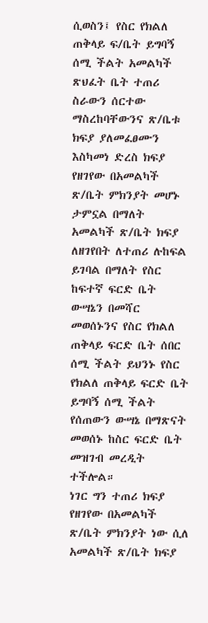ሲወስን፤ የስር የክልለ ጠቅላይ ፍ/ቤት ይግባኝ ሰሚ ችልት አመልካች ጽህፈት ቤት ተጠሪ ስራውን ሰርተው ማስረከባቸውንና ጽ/ቤቱ ክፍያ ያለመፈፀሙን እስካመነ ድረስ ክፍያ የዘገየው በአመልካች ጽ/ቤት ምክንያት መሆኑ ታምኗል በማለት አመልካች ጽ/ቤት ክፍያ ለዘገየበት ለተጠሪ ሉከፍል ይገባል በማለት የስር ከፍተኛ ፍርድ ቤት ውሣኔን በመሻር መወሰኑንና የስር የክልለ ጠቅላይ ፍርድ ቤት ሰበር ሰሚ ችልት ይህንኑ የስር የክልለ ጠቅላይ ፍርድ ቤት ይግባኝ ሰሚ ችልት የሰጠውን ውሣኔ በማጽናት መወሰኑ ከስር ፍርድ ቤት መዝገብ መረዲት ተችሎል።
ነገር ግን ተጠሪ ክፍያ የዘገየው በአመልካች ጽ/ቤት ምክንያት ነው ሲለ አመልካች ጽ/ቤት ክፍያ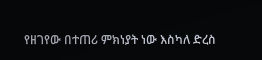የዘገየው በተጠሪ ምክነያት ነው እስካለ ድረስ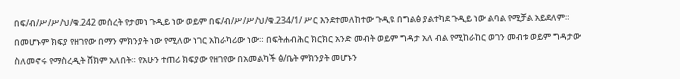በፍ/ብ/ሥ/ሥ/ህ/ቁ.242 መሰረት የታመነ ጉዲይ ነው ወይም በፍ/ብ/ሥ/ሥ/ህ/ቁ.234/1/ ሥር እንደተመለከተው ጉዲዩ በግልፅ ያልተካደ ጉዲይ ነው ልባል የሚቻል አይደለም። በመሆኑም ክፍያ የዘገየው በማን ምክንያት ነው የሚለው ነገር አከራካሪው ነው። በፍትሐብሕር ክርክር አንድ መብት ወይም ግዳታ አለ ብል የሚከራከር ወገን መብቱ ወይም ግዳታው ስለመኖሩ የማስረዲት ሸክም አለበት። የአሁን ተጠሪ ክፍያው የዘገየው በአመልካች ፅ/ቤት ምክንያት መሆኑን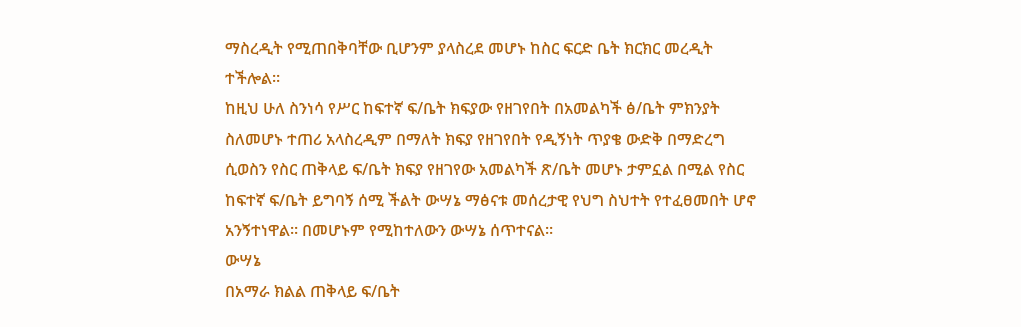ማስረዲት የሚጠበቅባቸው ቢሆንም ያላስረደ መሆኑ ከስር ፍርድ ቤት ክርክር መረዲት ተችሎል።
ከዚህ ሁለ ስንነሳ የሥር ከፍተኛ ፍ/ቤት ክፍያው የዘገየበት በአመልካች ፅ/ቤት ምክንያት ስለመሆኑ ተጠሪ አላስረዲም በማለት ክፍያ የዘገየበት የዲኝነት ጥያቄ ውድቅ በማድረግ ሲወስን የስር ጠቅላይ ፍ/ቤት ክፍያ የዘገየው አመልካች ጽ/ቤት መሆኑ ታምኗል በሚል የስር ከፍተኛ ፍ/ቤት ይግባኝ ሰሚ ችልት ውሣኔ ማፅናቱ መሰረታዊ የህግ ስህተት የተፈፀመበት ሆኖ አንኝተነዋል። በመሆኑም የሚከተለውን ውሣኔ ሰጥተናል።
ውሣኔ
በአማራ ክልል ጠቅላይ ፍ/ቤት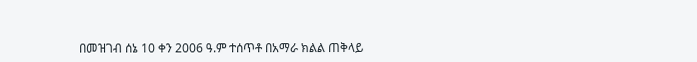በመዝገብ ሰኔ 10 ቀን 2006 ዓ.ም ተሰጥቶ በአማራ ክልል ጠቅላይ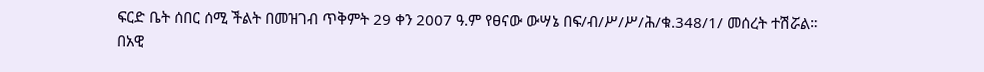ፍርድ ቤት ሰበር ሰሚ ችልት በመዝገብ ጥቅምት 29 ቀን 2007 ዓ.ም የፀናው ውሣኔ በፍ/ብ/ሥ/ሥ/ሕ/ቁ.348/1/ መሰረት ተሽሯል።
በአዊ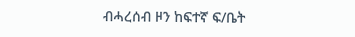ብሓረሰብ ዞን ከፍተኛ ፍ/ቤት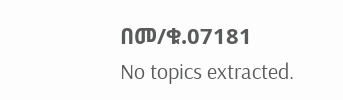በመ/ቁ.07181
No topics extracted.